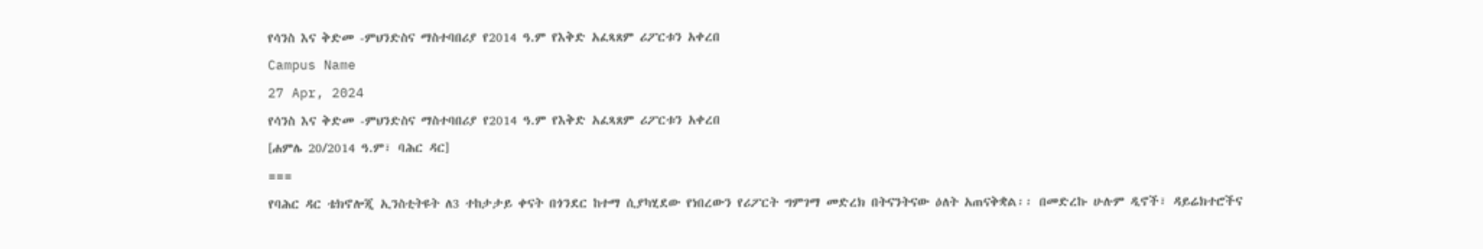የሳንስ እና ቅድመ -ምህንድስና ማስተባበሪያ የ2014 ዓ.ም የእቅድ አፈጻጸም ሪፖርቱን አቀረበ
Campus Name
27 Apr, 2024
የሳንስ እና ቅድመ -ምህንድስና ማስተባበሪያ የ2014 ዓ.ም የእቅድ አፈጻጸም ሪፖርቱን አቀረበ
[ሐምሌ 20/2014 ዓ.ም፣ ባሕር ዳር]
===
የባሕር ዳር ቴክኖሎጂ ኢንስቲትዩት ለ3 ተከታታይ ቀናት በጎንደር ከተማ ሲያካሂደው የነበረውን የሪፖርት ግምገማ መድረክ በትናንትናው ዕለት አጠናቅቋል፡፡ በመድረኩ ሁሉም ዲኖች፣ ዳይሬክተሮችና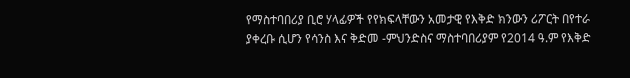የማስተባበሪያ ቢሮ ሃላፊዎች የየክፍላቸውን አመታዊ የእቅድ ክንውን ሪፖርት በየተራ ያቀረቡ ሲሆን የሳንስ እና ቅድመ -ምህንድስና ማስተባበሪያም የ2014 ዓ.ም የእቅድ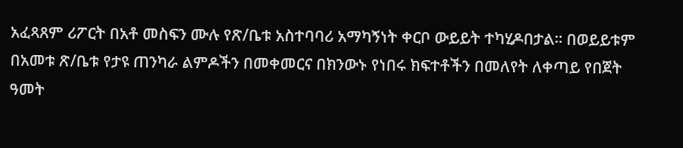አፈጻጸም ሪፖርት በአቶ መስፍን ሙሉ የጽ/ቤቱ አስተባባሪ አማካኝነት ቀርቦ ውይይት ተካሂዶበታል፡፡ በወይይቱም በአመቱ ጽ/ቤቱ የታዩ ጠንካራ ልምዶችን በመቀመርና በክንውኑ የነበሩ ክፍተቶችን በመለየት ለቀጣይ የበጀት ዓመት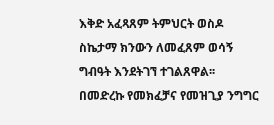እቅድ አፈጻጸም ትምህርት ወስዶ ስኬታማ ክንውን ለመፈጸም ወሳኝ ግብዓት እንደትገኘ ተገልጸዋል፡፡
በመድረኩ የመክፈቻና የመዝጊያ ንግግር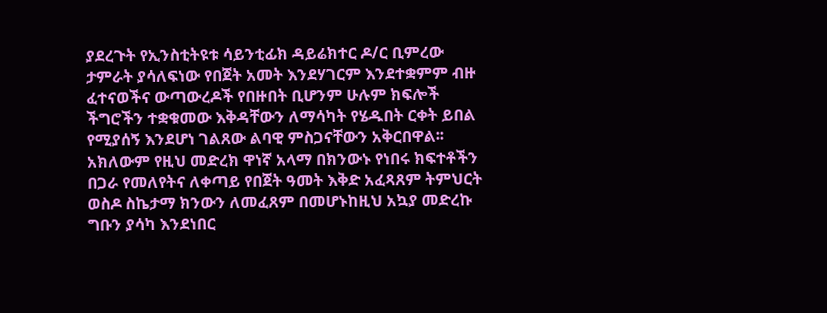ያደረጉት የኢንስቲትዩቱ ሳይንቲፊክ ዳይሬክተር ዶ/ር ቢምረው ታምራት ያሳለፍነው የበጀት አመት እንደሃገርም እንደተቋምም ብዙ ፈተናወችና ውጣውረዶች የበዙበት ቢሆንም ሁሉም ክፍሎች ችግሮችን ተቋቁመው እቅዳቸውን ለማሳካት የሄዱበት ርቀት ይበል የሚያሰኝ እንደሆነ ገልጸው ልባዊ ምስጋናቸውን አቅርበዋል፡፡ አክለውም የዚህ መድረክ ዋነኛ አላማ በክንውኑ የነበሩ ክፍተቶችን በጋራ የመለየትና ለቀጣይ የበጀት ዓመት እቅድ አፈጻጸም ትምህርት ወስዶ ስኬታማ ክንውን ለመፈጸም በመሆኑከዚህ አኳያ መድረኩ ግቡን ያሳካ እንደነበር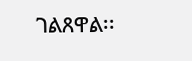ገልጸዋል፡፡